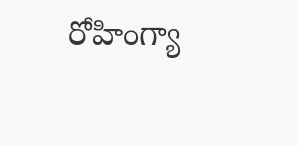రోహింగ్యా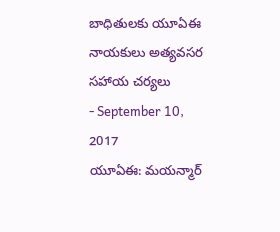బాధితులకు యూఏఈ నాయకులు అత్యవసర సహాయ చర్యలు
- September 10, 2017
యూఏఈ: మయన్మార్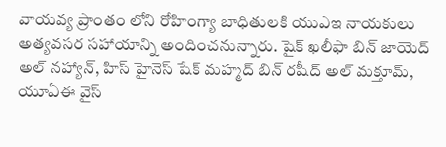వాయవ్య ప్రాంతం లోని రోహింగ్యా బాధితులకి యుఎఇ నాయకులు అత్యవసర సహాయాన్ని అందించనున్నారు. షైక్ ఖలీఫా బిన్ జాయెద్ అల్ నహ్యాన్, హిస్ హైనెస్ షేక్ మహ్మద్ బిన్ రషీద్ అల్ మక్తూమ్, యూఏఈ వైస్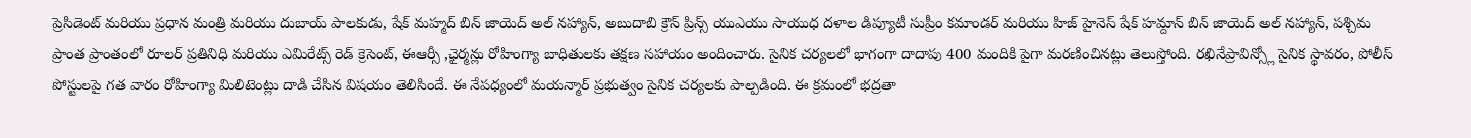ప్రెసిడెంట్ మరియు ప్రధాన మంత్రి మరియు దుబాయ్ పాలకుడు, షేక్ మహ్మద్ బిన్ జాయెద్ అల్ నహ్యాన్, అబుదాబి క్రౌన్ ప్రిన్స్ యుఎయు సాయుధ దళాల డిప్యూటీ సుప్రీం కమాండర్ మరియు హిజ్ హైనెస్ షేక్ హమ్దాన్ బిన్ జాయెద్ అల్ నహ్యాన్, పశ్చిమ ప్రాంత ప్రాంతంలో రూలర్ ప్రతినిధి మరియు ఎమిరేట్స్ రెడ్ క్రెసెంట్, ఈఆర్సీ ,ఛైర్మన్లు రోహింగ్యా బాధితులకు తక్షణ సహాయం అందించారు. సైనిక చర్యలలో భాగంగా దాదాపు 400 మందికి పైగా మరణించినట్లు తెలుస్తోంది. రఖినేప్రావిన్స్లో సైనిక స్థావరం, పోలీస్ పోస్టులపై గత వారం రోహింగ్యా మిలిటెంట్లు దాడి చేసిన విషయం తెలిసిందే. ఈ నేపధ్యంలో మయన్మార్ ప్రభుత్వం సైనిక చర్యలకు పాల్పడింది. ఈ క్రమంలో భద్రతా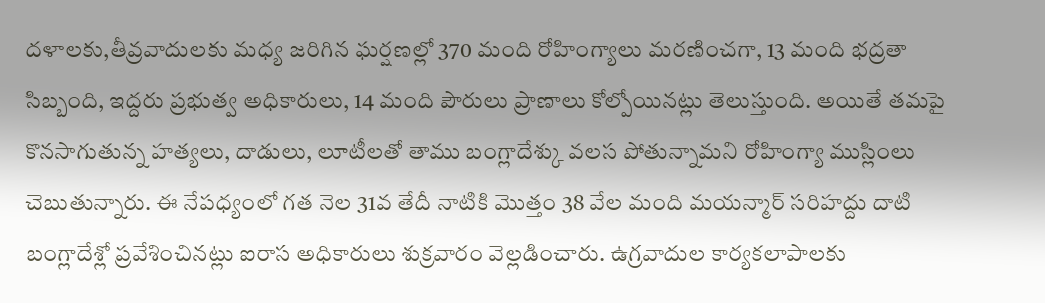దళాలకు,తీవ్రవాదులకు మధ్య జరిగిన ఘర్షణల్లో 370 మంది రోహింగ్యాలు మరణించగా, 13 మంది భద్రతా సిబ్బంది, ఇద్దరు ప్రభుత్వ అధికారులు, 14 మంది పౌరులు ప్రాణాలు కోల్పోయినట్లు తెలుస్తుంది. అయితే తమపై కొనసాగుతున్న హత్యలు, దాడులు, లూటీలతో తాము బంగ్లాదేశ్కు వలస పోతున్నామని రోహింగ్యా ముస్లింలు చెబుతున్నారు. ఈ నేపధ్యంలో గత నెల 31వ తేదీ నాటికి మొత్తం 38 వేల మంది మయన్మార్ సరిహద్దు దాటి బంగ్లాదేశ్లో ప్రవేశించినట్లు ఐరాస అధికారులు శుక్రవారం వెల్లడించారు. ఉగ్రవాదుల కార్యకలాపాలకు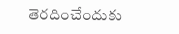తెరదించేందుకు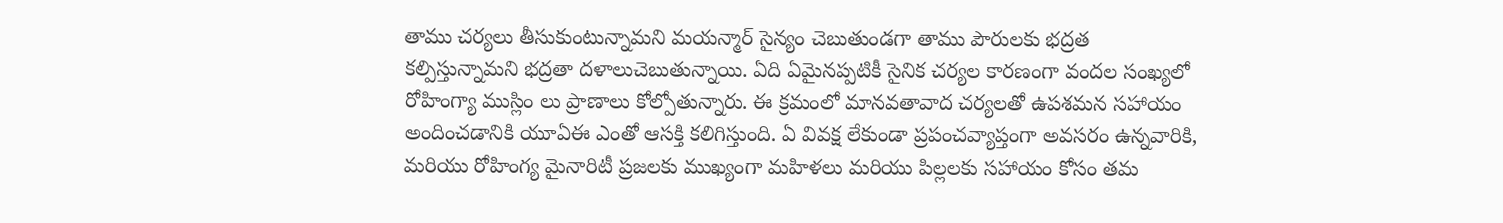తాము చర్యలు తీసుకుంటున్నామని మయన్మార్ సైన్యం చెబుతుండగా తాము పౌరులకు భద్రత కల్పిస్తున్నామని భద్రతా దళాలుచెబుతున్నాయి. ఏది ఏమైనప్పటికీ సైనిక చర్యల కారణంగా వందల సంఖ్యలో రోహింగ్యా ముస్లిం లు ప్రాణాలు కోల్పోతున్నారు. ఈ క్రమంలో మానవతావాద చర్యలతో ఉపశమన సహాయం అందించడానికి యూఏఈ ఎంతో ఆసక్తి కలిగిస్తుంది. ఏ వివక్ష లేకుండా ప్రపంచవ్యాప్తంగా అవసరం ఉన్నవారికి, మరియు రోహింగ్య మైనారిటీ ప్రజలకు ముఖ్యంగా మహిళలు మరియు పిల్లలకు సహాయం కోసం తమ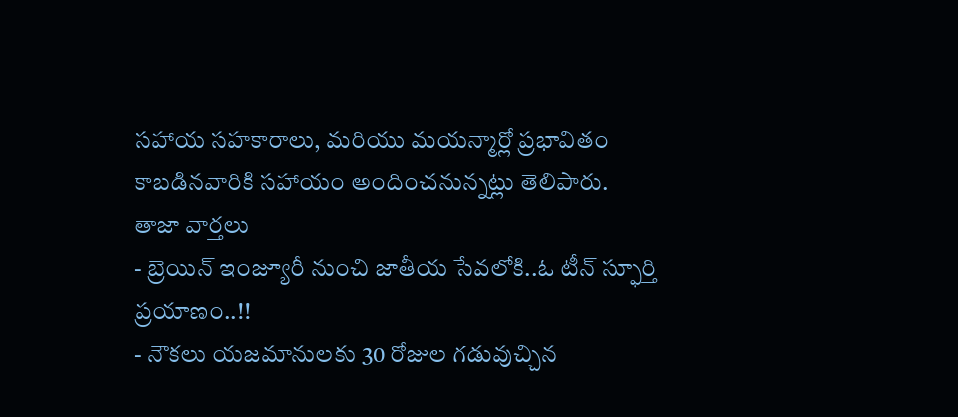సహాయ సహకారాలు, మరియు మయన్మార్లో ప్రభావితం కాబడినవారికి సహాయం అందించనున్నట్లు తెలిపారు.
తాజా వార్తలు
- బ్రెయిన్ ఇంజ్యూరీ నుంచి జాతీయ సేవలోకి..ఓ టీన్ స్ఫూర్తి ప్రయాణం..!!
- నౌకలు యజమానులకు 30 రోజుల గడువుచ్చిన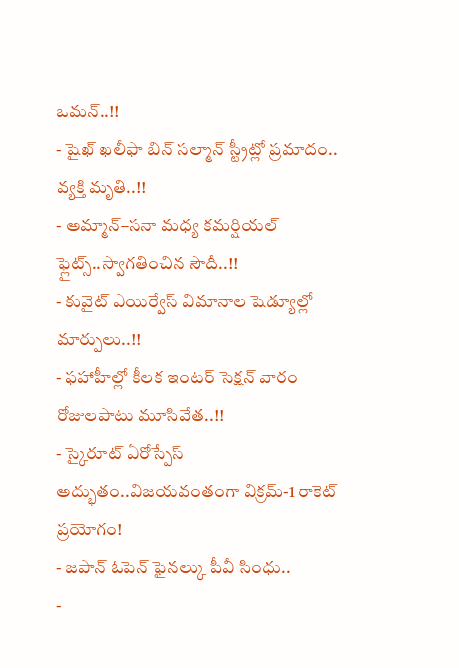ఒమన్..!!
- షైఖ్ ఖలీఫా బిన్ సల్మాన్ స్ట్రీట్లో ప్రమాదం.. వ్యక్తి మృతి..!!
- అమ్మాన్–సనా మధ్య కమర్షియల్ ఫ్లైట్స్..స్వాగతించిన సౌదీ..!!
- కువైట్ ఎయిర్వేస్ విమానాల షెడ్యూల్లో మార్పులు..!!
- ఫహాహీల్లో కీలక ఇంటర్ సెక్షన్ వారం రోజులపాటు మూసివేత..!!
- స్కైరూట్ ఏరోస్పేస్ అద్భుతం..విజయవంతంగా విక్రమ్-1 రాకెట్ ప్రయోగం!
- జపాన్ ఓపెన్ ఫైనల్కు పీవీ సింధు..
-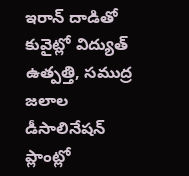ఇరాన్ దాడితో కువైట్లో విద్యుత్ ఉత్పత్తి, సముద్ర జలాల డీసాలినేషన్ ప్లాంట్లో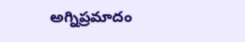అగ్నిప్రమాదం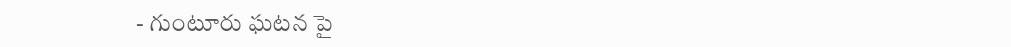- గుంటూరు ఘటన పై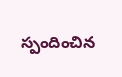స్పందించిన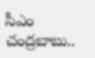సీఎం చంద్రబాబు..